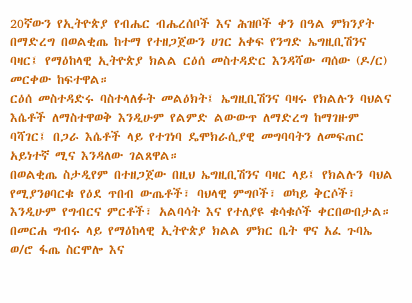20ኛውን የኢትዮጵያ የብሔር ብሔረሰቦች እና ሕዝቦች ቀን በዓል ምክንያት በማድረግ በወልቂጤ ከተማ የተዘጋጀውን ሀገር አቀፍ የንግድ ኤግዚቢሽንና ባዛር፤ የማዕከላዊ ኢትዮጵያ ክልል ርዕሰ መስተዳድር እንዳሻው ጣሰው (ዶ/ር) መርቀው ከፍተዋል።
ርዕሰ መስተዳድሩ ባስተላለፉት መልዕክት፤ ኤግዚቢሽንና ባዛሩ የክልሉን ባህልና እሴቶች ለማስተዋወቅ እንዲሁም የልምድ ልውውጥ ለማድረግ ከማገዙም ባሻገር፤ በጋራ እሴቶች ላይ የተገነባ ዴሞክራሲያዊ መግባባትን ለመፍጠር አይነተኛ ሚና እንዳለው ገልጸዋል።
በወልቂጤ ስታዲየም በተዘጋጀው በዚህ ኤግዚቢሽንና ባዛር ላይ፤ የክልሉን ባህል የሚያንፀባርቁ የዕደ ጥበብ ውጤቶች፣ ባህላዊ ምግቦች፣ ወካይ ቅርሶች፣ እንዲሁም የግብርና ምርቶች፣ አልባሳት እና የተለያዩ ቁሳቁሶች ቀርበውበታል።
በመርሐ ግብሩ ላይ የማዕከላዊ ኢትዮጵያ ክልል ምክር ቤት ዋና አፈ ጉባኤ ወ/ሮ ፋጤ ስርሞሎ እና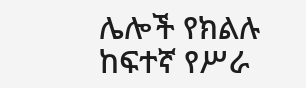ሌሎች የክልሉ ከፍተኛ የሥራ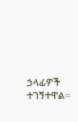ኃላፊዎች ተገኝተዋል።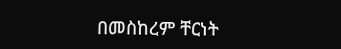በመስከረም ቸርነት